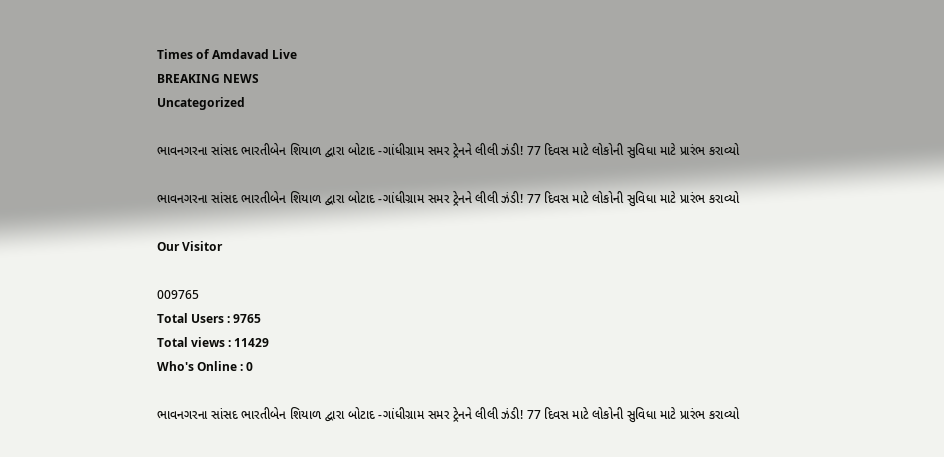Times of Amdavad Live
BREAKING NEWS
Uncategorized

ભાવનગરના સાંસદ ભારતીબેન શિયાળ દ્વારા બોટાદ -ગાંધીગ્રામ સમર ટ્રેનને લીલી ઝંડી! 77 દિવસ માટે લોકોની સુવિધા માટે પ્રારંભ કરાવ્યો

ભાવનગરના સાંસદ ભારતીબેન શિયાળ દ્વારા બોટાદ -ગાંધીગ્રામ સમર ટ્રેનને લીલી ઝંડી! 77 દિવસ માટે લોકોની સુવિધા માટે પ્રારંભ કરાવ્યો

Our Visitor

009765
Total Users : 9765
Total views : 11429
Who's Online : 0

ભાવનગરના સાંસદ ભારતીબેન શિયાળ દ્વારા બોટાદ -ગાંધીગ્રામ સમર ટ્રેનને લીલી ઝંડી! 77 દિવસ માટે લોકોની સુવિધા માટે પ્રારંભ કરાવ્યો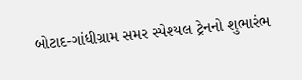બોટાદ-ગાંધીગ્રામ સમર સ્પેશ્યલ ટ્રેનનો શુભારંભ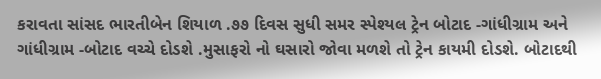કરાવતા સાંસદ ભારતીબેન શિયાળ .૭૭ દિવસ સુધી સમર સ્પેશ્યલ ટ્રેન બોટાદ -ગાંધીગ્રામ અને ગાંધીગ્રામ -બોટાદ વચ્ચે દોડશે .મુસાફરો નો ઘસારો જોવા મળશે તો ટ્રેન કાયમી દોડશે. બોટાદથી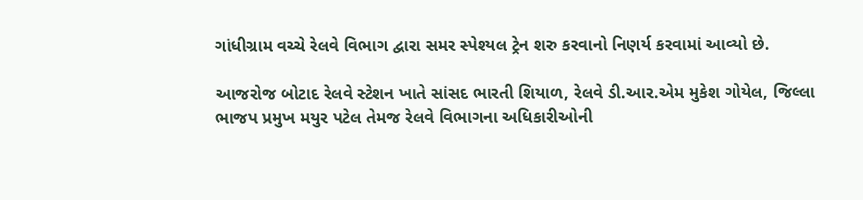ગાંધીગ્રામ વચ્ચે રેલવે વિભાગ દ્વારા સમર સ્પેશ્યલ ટ્રેન શરુ કરવાનો નિણર્ય કરવામાં આવ્યો છે.

આજરોજ બોટાદ રેલવે સ્ટેશન ખાતે સાંસદ ભારતી શિયાળ, રેલવે ડી.આર.એમ મુકેશ ગોયેલ, જિલ્લા ભાજપ પ્રમુખ મયુર પટેલ તેમજ રેલવે વિભાગના અધિકારીઓની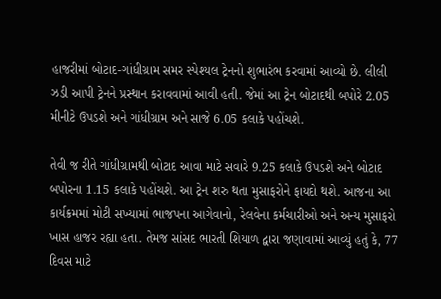હાજરીમાં બોટાદ-ગાંધીગ્રામ સમર સ્પેશ્યલ ટ્રેનનો શુભારંભ કરવામાં આવ્યો છે. લીલી ઝડી આપી ટ્રેનને પ્રસ્થાન કરાવવામાં આવી હતી. જેમાં આ ટ્રેન બોટાદથી બપોરે 2.05 મીનીટે ઉપડશે અને ગાંધીગ્રામ અને સાજે 6.05 કલાકે પહોંચશે.

તેવી જ રીતે ગાંધીગ્રામથી બોટાદ આવા માટે સવારે 9.25 કલાકે ઉપડશે અને બોટાદ બપોરના 1.15 કલાકે પહોંચશે. આ ટ્રેન શરુ થતા મુસાફરોને ફાયદો થશે. આજના આ કાર્યક્રમમાં મોટી સખ્યામાં ભાજપના આગેવાનો, રેલવેના કર્મચારીઓ અને અન્ય મુસાફરો ખાસ હાજર રહ્યા હતા. તેમજ સાંસદ ભારતી શિયાળ દ્વારા જણાવામાં આવ્યું હતું કે, 77 દિવસ માટે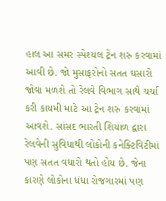હાલ આ સમર સ્પેશ્યલ ટ્રેન શરુ કરવામાં આવી છે. જો મુસાફરોનો સતત ઘસારો જોવા મળશે તો રેલવે વિભાગ સાથે ચર્ચા કરી કાયમી માટે આ ટ્રેન શરુ કરવામાં આવશે. સાંસદ ભારતી શિયાળ દ્વારા રેલવેની સુવિધાથી લોકોની કનેક્ટિવિટીમાં પણ સતત વધારો થતો હોય છે. જેના કારણે લોકોના ધંધા રોજગારમાં પણ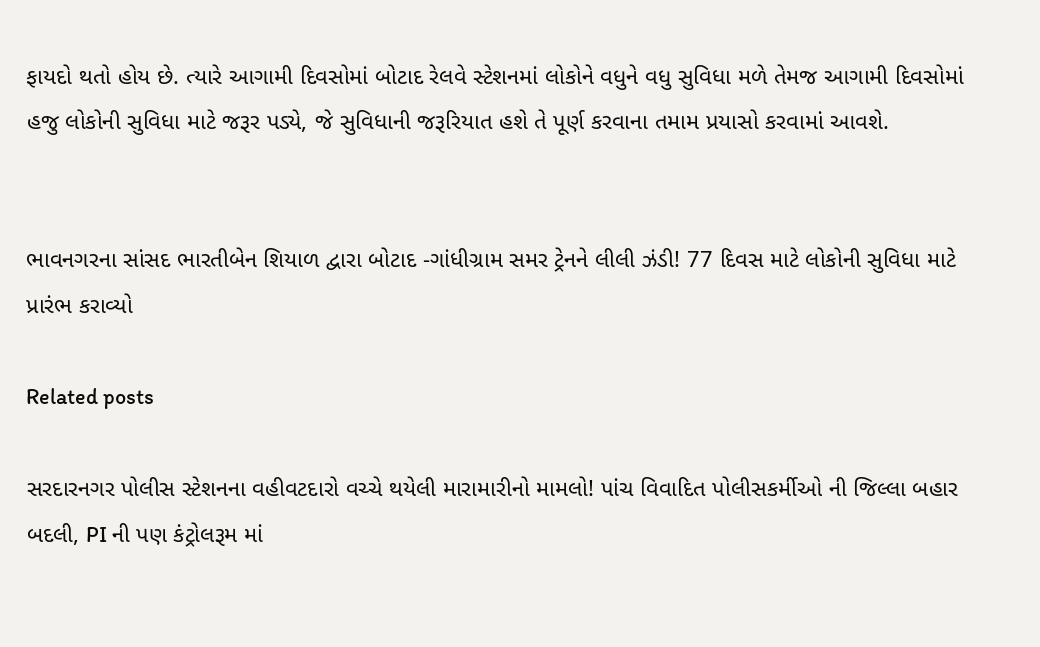ફાયદો થતો હોય છે. ત્યારે આગામી દિવસોમાં બોટાદ રેલવે સ્ટેશનમાં લોકોને વધુને વધુ સુવિધા મળે તેમજ આગામી દિવસોમાં હજુ લોકોની સુવિધા માટે જરૂર પડ્યે, જે સુવિધાની જરૂરિયાત હશે તે પૂર્ણ કરવાના તમામ પ્રયાસો કરવામાં આવશે.


ભાવનગરના સાંસદ ભારતીબેન શિયાળ દ્વારા બોટાદ -ગાંધીગ્રામ સમર ટ્રેનને લીલી ઝંડી! 77 દિવસ માટે લોકોની સુવિધા માટે પ્રારંભ કરાવ્યો

Related posts

સરદારનગર પોલીસ સ્ટેશનના વહીવટદારો વચ્ચે થયેલી મારામારીનો મામલો! પાંચ વિવાદિત પોલીસકર્મીઓ ની જિલ્લા બહાર બદલી, PI ની પણ કંટ્રોલરૂમ માં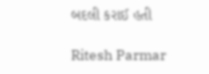બદલી કરાઈ હતી

Ritesh Parmar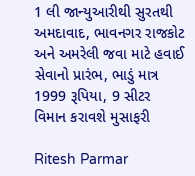1 લી જાન્યુઆરીથી સુરતથી અમદાવાદ, ભાવનગર રાજકોટ અને અમરેલી જવા માટે હવાઈ સેવાનો પ્રારંભ, ભાડું માત્ર 1999 રૂપિયા, 9 સીટર વિમાન કરાવશે મુસાફરી

Ritesh Parmar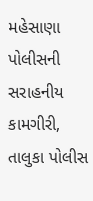મહેસાણા પોલીસની સરાહનીય કામગીરી, તાલુકા પોલીસ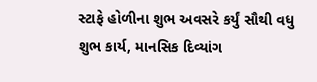સ્ટાફે હોળીના શુભ અવસરે કર્યું સૌથી વધુ શુભ કાર્ય, માનસિક દિવ્યાંગ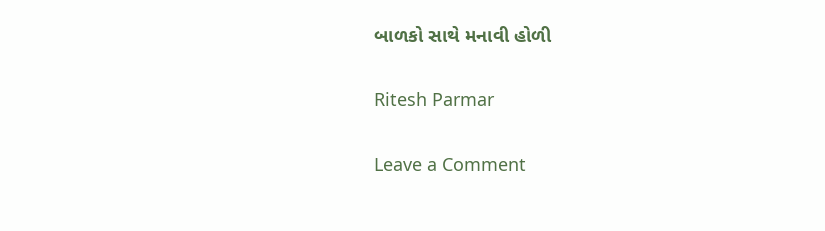બાળકો સાથે મનાવી હોળી

Ritesh Parmar

Leave a Comment